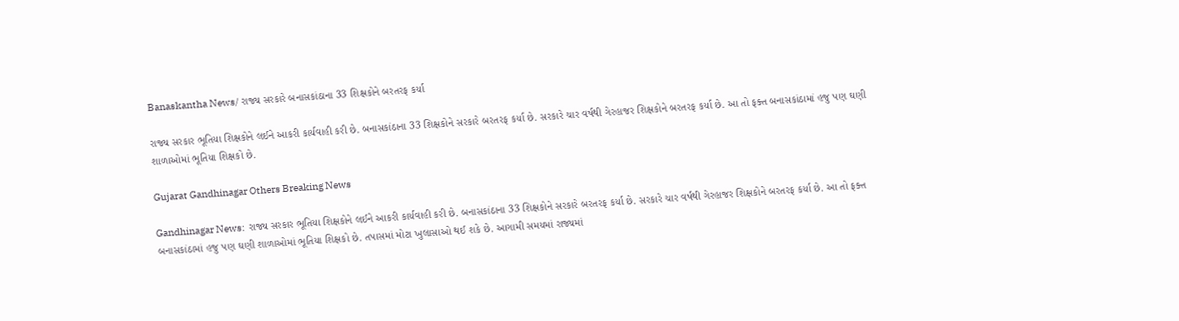Banaskantha News/ રાજ્ય સરકારે બનાસકાંઠાના 33 શિક્ષકોને બરતરફ કર્યા

રાજ્ય સરકાર ભૂતિયા શિક્ષકોને લઈને આકરી કાર્યવાહી કરી છે. બનાસકાંઠાના 33 શિક્ષકોને સરકારે બરતરફ કર્યા છે. સરકારે ચાર વર્ષથી ગેરહાજર શિક્ષકોને બરતરફ કર્યા છે. આ તો ફક્ત બનાસકાંઠામાં હજુ પણ ઘણી શાળાઓમાં ભૂતિયા શિક્ષકો છે.

Gujarat Gandhinagar Others Breaking News

Gandhinagar News:  રાજ્ય સરકાર ભૂતિયા શિક્ષકોને લઈને આકરી કાર્યવાહી કરી છે. બનાસકાંઠાના 33 શિક્ષકોને સરકારે બરતરફ કર્યા છે. સરકારે ચાર વર્ષથી ગેરહાજર શિક્ષકોને બરતરફ કર્યા છે. આ તો ફક્ત બનાસકાંઠામાં હજુ પણ ઘણી શાળાઓમાં ભૂતિયા શિક્ષકો છે. તપાસમાં મોટા ખુલાસાઓ થઈ શકે છે. આગામી સમયમાં રાજ્યમાં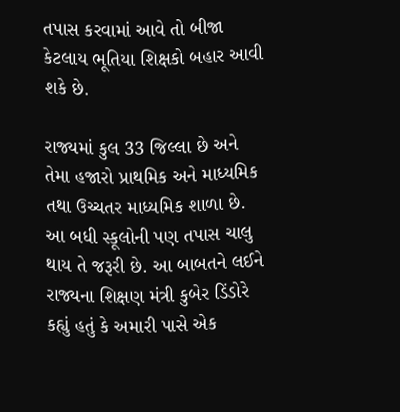તપાસ કરવામાં આવે તો બીજા કેટલાય ભૂતિયા શિક્ષકો બહાર આવી શકે છે.

રાજ્યમાં કુલ 33 જિલ્લા છે અને તેમા હજારો પ્રાથમિક અને માધ્યમિક તથા ઉચ્ચતર માધ્યમિક શાળા છે. આ બધી સ્કૂલોની પણ તપાસ ચાલુ થાય તે જરૂરી છે. આ બાબતને લઈને રાજ્યના શિક્ષણ મંત્રી કુબેર ડિંડોરે કહ્યું હતું કે અમારી પાસે એક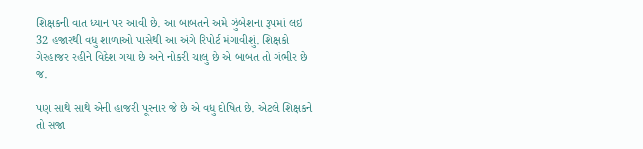શિક્ષકની વાત ધ્યાન પર આવી છે. આ બાબતને અમે ઝુંબેશના રૂપમાં લઇ 32 હજારથી વધુ શાળાઓ પાસેથી આ અંગે રિપોર્ટ મંગાવીશું. શિક્ષકો ગેરહાજર રહીને વિદેશ ગયા છે અને નોકરી ચાલુ છે એ બાબત તો ગંભીર છે જ.

પણ સાથે સાથે એની હાજરી પૂરનાર જે છે એ વધુ દોષિત છે. એટલે શિક્ષકને તો સજા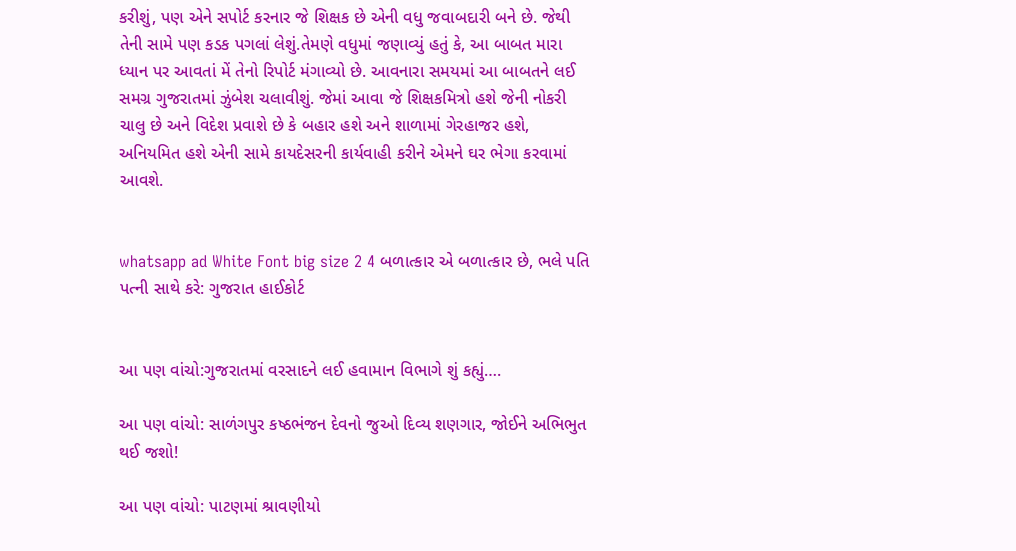કરીશું, પણ એને સપોર્ટ કરનાર જે શિક્ષક છે એની વધુ જવાબદારી બને છે. જેથી તેની સામે પણ કડક પગલાં લેશું.તેમણે વધુમાં જણાવ્યું હતું કે, આ બાબત મારા ધ્યાન પર આવતાં મેં તેનો રિપોર્ટ મંગાવ્યો છે. આવનારા સમયમાં આ બાબતને લઈ સમગ્ર ગુજરાતમાં ઝુંબેશ ચલાવીશું. જેમાં આવા જે શિક્ષકમિત્રો હશે જેની નોકરી ચાલુ છે અને વિદેશ પ્રવાશે છે કે બહાર હશે અને શાળામાં ગેરહાજર હશે, અનિયમિત હશે એની સામે કાયદેસરની કાર્યવાહી કરીને એમને ઘર ભેગા કરવામાં આવશે.


whatsapp ad White Font big size 2 4 બળાત્કાર એ બળાત્કાર છે, ભલે પતિ પત્ની સાથે કરે: ગુજરાત હાઈકોર્ટ


આ પણ વાંચો:ગુજરાતમાં વરસાદને લઈ હવામાન વિભાગે શું કહ્યું….

આ પણ વાંચો: સાળંગપુર કષ્ઠભંજન દેવનો જુઓ દિવ્ય શણગાર, જોઈને અભિભુત થઈ જશો!

આ પણ વાંચો: પાટણમાં શ્રાવણીયો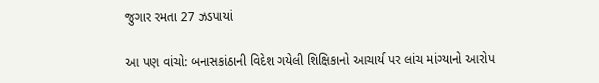જુગાર રમતા 27 ઝડપાયાં

આ પણ વાંચો: બનાસકાંઠાની વિદેશ ગયેલી શિક્ષિકાનો આચાર્ય પર લાંચ માંગ્યાનો આરોપ